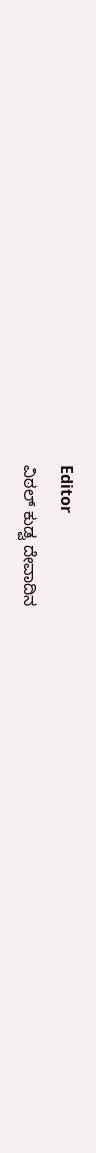Editor
ವಿಠಲ್ ಕುಡ್ವ ದೇವಾದಿನ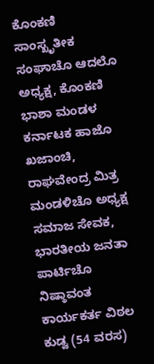ಕೊಂಕಣಿ ಸಾಂಸ್ಖೃತೀಕ ಸಂಘಾಚೊ ಆದಲೊ ಅಧ್ಯಕ್ಷ, ಕೊಂಕಣಿ ಭಾಶಾ ಮಂಡಳ ಕರ್ನಾಟಕ ಹಾಜೊ ಖಜಾಂಚಿ, ರಾಘವೇಂದ್ರ ಮಿತ್ರ ಮಂಡಳಿಚೊ ಅಧ್ಯಕ್ಷ ಸಮಾಜ ಸೇವಕ, ಭಾರತೀಯ ಜನತಾ ಪಾರ್ಟಿಚೊ ನಿಷ್ಠಾವಂತ ಕಾರ್ಯಕರ್ತ ವಿಠಲ ಕುಡ್ವ (54 ವರಸ)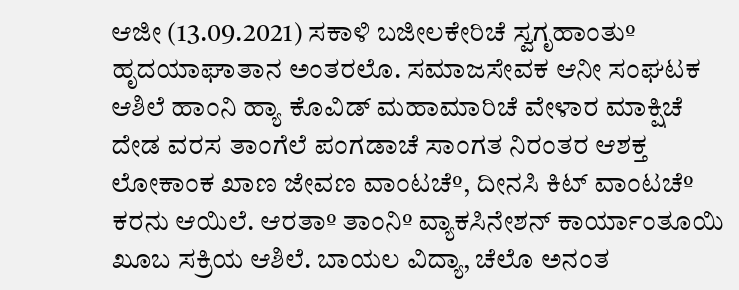ಆಜೀ (13.09.2021) ಸಕಾಳಿ ಬಜೀಲಕೇರಿಚೆ ಸ್ವಗೃಹಾಂತುº ಹೃದಯಾಘಾತಾನ ಅಂತರಲೊ. ಸಮಾಜಸೇವಕ ಆನೀ ಸಂಘಟಕ ಆಶಿಲೆ ಹಾಂನಿ ಹ್ಯಾ ಕೊವಿಡ್ ಮಹಾಮಾರಿಚೆ ವೇಳಾರ ಮಾಕ್ಷಿಚೆ ದೇಡ ವರಸ ತಾಂಗೆಲೆ ಪಂಗಡಾಚೆ ಸಾಂಗತ ನಿರಂತರ ಆಶಕ್ತ ಲೋಕಾಂಕ ಖಾಣ ಜೇವಣ ವಾಂಟಚೆº, ದೀನಸಿ ಕಿಟ್ ವಾಂಟಚೆº ಕರನು ಆಯಿಲೆ. ಆರತಾº ತಾಂನಿº ವ್ಯಾಕಸಿನೇಶನ್ ಕಾರ್ಯಾಂತೂಯಿ ಖೂಬ ಸಕ್ರಿಯ ಆಶಿಲೆ. ಬಾಯಲ ವಿದ್ಯಾ, ಚೆಲೊ ಅನಂತ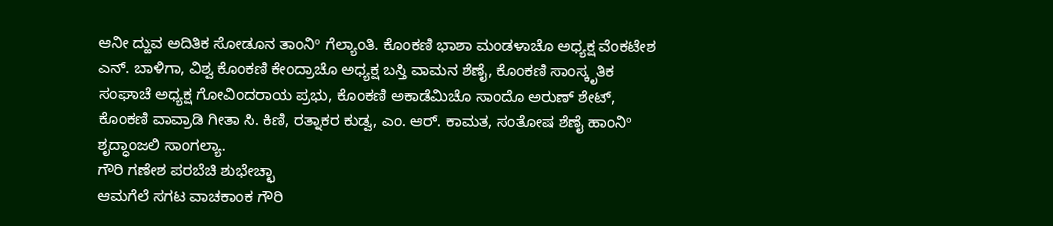ಆನೀ ದ್ಹುವ ಅದಿತಿಕ ಸೋಡೂನ ತಾಂನಿº ಗೆಲ್ಯಾಂತಿ. ಕೊಂಕಣಿ ಭಾಶಾ ಮಂಡಳಾಚೊ ಅಧ್ಯಕ್ಷ ವೆಂಕಟೇಶ ಎನ್. ಬಾಳಿಗಾ, ವಿಶ್ವ ಕೊಂಕಣಿ ಕೇಂದ್ರಾಚೊ ಅಧ್ಯಕ್ಷ ಬಸ್ತಿ ವಾಮನ ಶೆಣೈ, ಕೊಂಕಣಿ ಸಾಂಸ್ಕೃತಿಕ ಸಂಘಾಚೆ ಅಧ್ಯಕ್ಷ ಗೋವಿಂದರಾಯ ಪ್ರಭು, ಕೊಂಕಣಿ ಅಕಾಡೆಮಿಚೊ ಸಾಂದೊ ಅರುಣ್ ಶೇಟ್, ಕೊಂಕಣಿ ವಾವ್ರಾಡಿ ಗೀತಾ ಸಿ. ಕಿಣಿ, ರತ್ನಾಕರ ಕುಡ್ವ, ಎಂ. ಆರ್. ಕಾಮತ, ಸಂತೋಷ ಶೆಣೈ ಹಾಂನಿº ಶೃದ್ಧಾಂಜಲಿ ಸಾಂಗಲ್ಯಾ.
ಗೌರಿ ಗಣೇಶ ಪರಬೆಚಿ ಶುಭೇಚ್ಛಾ
ಆಮಗೆಲೆ ಸಗಟ ವಾಚಕಾಂಕ ಗೌರಿ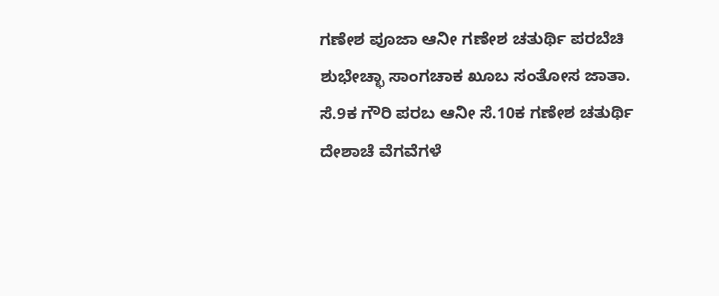ಗಣೇಶ ಪೂಜಾ ಆನೀ ಗಣೇಶ ಚತುರ್ಥಿ ಪರಬೆಚಿ ಶುಭೇಚ್ಛಾ ಸಾಂಗಚಾಕ ಖೂಬ ಸಂತೋಸ ಜಾತಾ. ಸೆ.9ಕ ಗೌರಿ ಪರಬ ಆನೀ ಸೆ.10ಕ ಗಣೇಶ ಚತುರ್ಥಿ ದೇಶಾಚೆ ವೆಗವೆಗಳೆ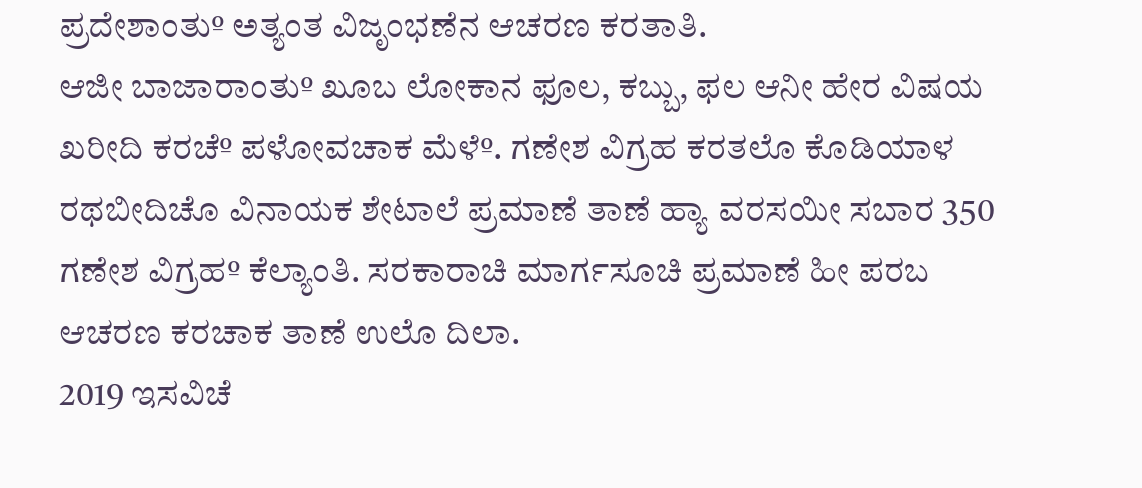ಪ್ರದೇಶಾಂತುº ಅತ್ಯಂತ ವಿಜೃಂಭಣೆನ ಆಚರಣ ಕರತಾತಿ.
ಆಜೀ ಬಾಜಾರಾಂತುº ಖೂಬ ಲೋಕಾನ ಫೂಲ, ಕಬ್ಬು, ಫಲ ಆನೀ ಹೇರ ವಿಷಯ ಖರೀದಿ ಕರಚೆº ಪಳೋವಚಾಕ ಮೆಳೆº. ಗಣೇಶ ವಿಗ್ರಹ ಕರತಲೊ ಕೊಡಿಯಾಳ ರಥಬೀದಿಚೊ ವಿನಾಯಕ ಶೇಟಾಲೆ ಪ್ರಮಾಣೆ ತಾಣೆ ಹ್ಯಾ ವರಸಯೀ ಸಬಾರ 350 ಗಣೇಶ ವಿಗ್ರಹº ಕೆಲ್ಯಾಂತಿ. ಸರಕಾರಾಚಿ ಮಾರ್ಗಸೂಚಿ ಪ್ರಮಾಣೆ ಹೀ ಪರಬ ಆಚರಣ ಕರಚಾಕ ತಾಣೆ ಉಲೊ ದಿಲಾ.
2019 ಇಸವಿಚೆ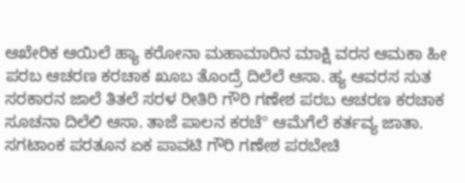ಆಖೇರಿಕ ಆಯಿಲೆ ಹ್ಯಾ ಕರೋನಾ ಮಹಾಮಾರಿನ ಮಾಕ್ಷಿ ವರಸ ಆಮಕಾ ಹೀ ಪರಬ ಆಚರಣ ಕರಚಾಕ ಖೂಬ ತೊಂದ್ರೆ ದಿಲೆಲೆ ಆಸಾ. ಹ್ಯ ಆವರಸ ಸುತ ಸರಕಾರನ ಜಾಲೆ ತಿತಲೆ ಸರಳ ರೀತಿರಿ ಗೌರಿ ಗಣೇಶ ಪರಬ ಆಚರಣ ಕರಚಾಕ ಸೂಚನಾ ದಿಲೆಲಿ ಆಸಾ. ತಾಜೆ ಪಾಲನ ಕರಚೆº ಆಮೆಗೆಲೆ ಕರ್ತವ್ಯ ಜಾತಾ.
ಸಗಟಾಂಕ ಪರತೂನ ಏಕ ಪಾವಟಿ ಗೌರಿ ಗಣೇಶ ಪರಬೇಚಿ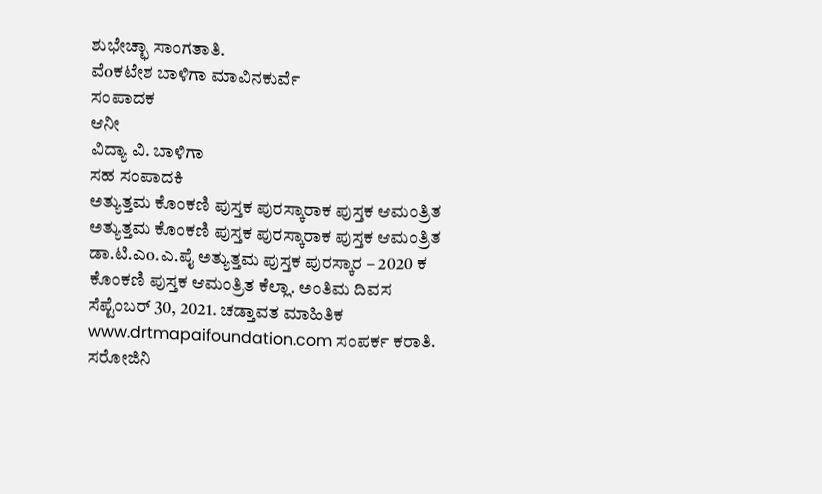ಶುಭೇಚ್ಛಾ ಸಾಂಗತಾತಿ.
ವೆoಕಟೇಶ ಬಾಳಿಗಾ ಮಾವಿನಕುರ್ವೆ
ಸಂಪಾದಕ
ಆನೀ
ವಿದ್ಯಾ ವಿ. ಬಾಳಿಗಾ
ಸಹ ಸಂಪಾದಕಿ
ಅತ್ಯುತ್ತಮ ಕೊಂಕಣಿ ಪುಸ್ತಕ ಪುರಸ್ಕಾರಾಕ ಪುಸ್ತಕ ಆಮಂತ್ರಿತ
ಅತ್ಯುತ್ತಮ ಕೊಂಕಣಿ ಪುಸ್ತಕ ಪುರಸ್ಕಾರಾಕ ಪುಸ್ತಕ ಆಮಂತ್ರಿತ
ಡಾ.ಟಿ.ಎo.ಎ.ಪೈ ಅತ್ಯುತ್ತಮ ಪುಸ್ತಕ ಪುರಸ್ಕಾರ – 2020 ಕ ಕೊಂಕಣಿ ಪುಸ್ತಕ ಆಮಂತ್ರಿತ ಕೆಲ್ಲಾ. ಅಂತಿಮ ದಿವಸ ಸೆಪ್ಟೆಂಬರ್ 30, 2021. ಚಡ್ತಾವತ ಮಾಹಿತಿಕ www.drtmapaifoundation.com ಸಂಪರ್ಕ ಕರಾತಿ.
ಸರೋಜಿನಿ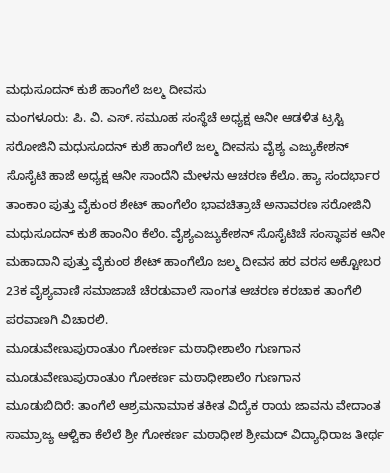ಮಧುಸೂದನ್ ಕುಶೆ ಹಾಂಗೆಲೆ ಜಲ್ಮ ದೀವಸು
ಮಂಗಳೂರು: ಪಿ. ವಿ. ಎಸ್. ಸಮೂಹ ಸಂಸ್ಥೆಚೆ ಅಧ್ಯಕ್ಷ ಆನೀ ಆಡಳಿತ ಟ್ರಸ್ಟಿ ಸರೋಜಿನಿ ಮಧುಸೂದನ್ ಕುಶೆ ಹಾಂಗೆಲೆ ಜಲ್ಮ ದೀವಸು ವೈಶ್ಯ ಎಜ್ಯುಕೇಶನ್ ಸೊಸೈಟಿ ಹಾಜೆ ಅಧ್ಯಕ್ಷ ಆನೀ ಸಾಂದೆನಿ ಮೇಳನು ಆಚರಣ ಕೆಲೊ. ಹ್ಯಾ ಸಂದರ್ಭಾರ ತಾಂಕಾo ಪುತ್ತು ವೈಕುಂಠ ಶೇಟ್ ಹಾಂಗೆಲೆo ಭಾವಚಿತ್ರಾಚೆ ಅನಾವರಣ ಸರೋಜಿನಿ ಮಧುಸೂದನ್ ಕುಶೆ ಹಾಂನಿo ಕೆಲೆo. ವೈಶ್ಯಎಜ್ಯುಕೇಶನ್ ಸೊಸೈಟಿಚೆ ಸಂಸ್ಥಾಪಕ ಆನೀ ಮಹಾದಾನಿ ಪುತ್ತು ವೈಕುಂಠ ಶೇಟ್ ಹಾಂಗೆಲೊ ಜಲ್ಮ ದೀವಸ ಹರ ವರಸ ಅಕ್ಟೋಬರ 23ಕ ವೈಶ್ಯವಾಣಿ ಸಮಾಜಾಚೆ ಚೆರಡುವಾಲೆ ಸಾಂಗತ ಆಚರಣ ಕರಚಾಕ ತಾಂಗೆಲಿ ಪರವಾಣಗಿ ವಿಚಾರಲಿ.
ಮೂಡುವೇಣುಪುರಾಂತುo ಗೋಕರ್ಣ ಮಠಾಧೀಶಾಲೆo ಗುಣಗಾನ
ಮೂಡುವೇಣುಪುರಾಂತುo ಗೋಕರ್ಣ ಮಠಾಧೀಶಾಲೆo ಗುಣಗಾನ
ಮೂಡುಬಿದಿರೆ: ತಾಂಗೆಲೆ ಆಶ್ರಮನಾಮಾಕ ತಕೀತ ವಿದ್ಯೆಕ ರಾಯ ಜಾವನು ವೇದಾಂತ ಸಾಮ್ರಾಜ್ಯ ಆಳ್ವಿಕಾ ಕೆಲೆಲೆ ಶ್ರೀ ಗೋಕರ್ಣ ಮಠಾಧೀಶ ಶ್ರೀಮದ್ ವಿದ್ಯಾಧಿರಾಜ ತೀರ್ಥ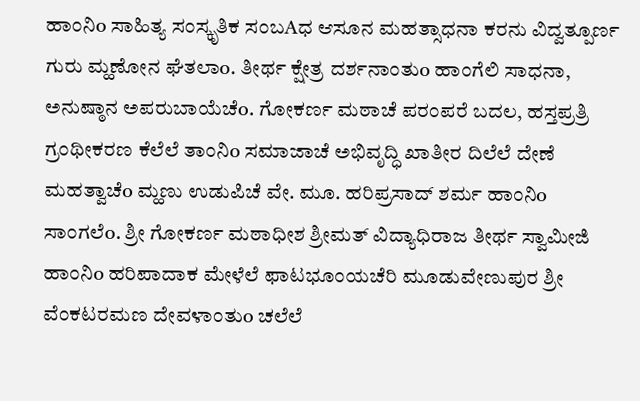ಹಾಂನಿo ಸಾಹಿತ್ಯ ಸಂಸ್ಕೃತಿಕ ಸಂಬAಧ ಆಸೂನ ಮಹತ್ಸಾಧನಾ ಕರನು ವಿದ್ವತ್ಪೂರ್ಣ ಗುರು ಮ್ಹಣೋನ ಘೆತಲಾo. ತೀರ್ಥ ಕ್ಷೇತ್ರ ದರ್ಶನಾಂತುo ಹಾಂಗೆಲಿ ಸಾಧನಾ, ಅನುಷ್ಠಾನ ಅಪರುಬಾಯೆಚೆo. ಗೋಕರ್ಣ ಮಠಾಚೆ ಪರಂಪರೆ ಬದಲ, ಹಸ್ತಪ್ರತ್ರಿ ಗ್ರಂಥೀಕರಣ ಕೆಲೆಲೆ ತಾಂನಿo ಸಮಾಜಾಚೆ ಅಭಿವೃದ್ಧಿ ಖಾತೀರ ದಿಲೆಲೆ ದೇಣೆ ಮಹತ್ವಾಚೆo ಮ್ಹಣು ಉಡುಪಿಚೆ ವೇ. ಮೂ. ಹರಿಪ್ರಸಾದ್ ಶರ್ಮ ಹಾಂನಿo ಸಾಂಗಲೆo. ಶ್ರೀ ಗೋಕರ್ಣ ಮಠಾಧೀಶ ಶ್ರೀಮತ್ ವಿದ್ಯಾಧಿರಾಜ ತೀರ್ಥ ಸ್ವಾಮೀಜಿ ಹಾಂನಿo ಹರಿಪಾದಾಕ ಮೇಳೆಲೆ ಫಾಟಭೂಂಯಚೆರಿ ಮೂಡುವೇಣುಪುರ ಶ್ರೀ ವೆಂಕಟರಮಣ ದೇವಳಾಂತುo ಚಲೆಲೆ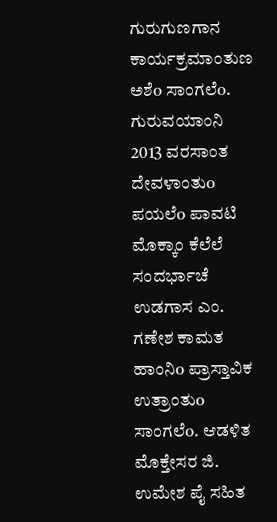ಗುರುಗುಣಗಾನ ಕಾರ್ಯಕ್ರಮಾಂತುಣ ಅಶೆo ಸಾಂಗಲೆo. ಗುರುವಯಾಂನಿ 2013 ವರಸಾಂತ ದೇವಳಾಂತುo ಪಯಲೆo ಪಾವಟಿ ಮೊಕ್ಕಾಂ ಕೆಲೆಲೆ ಸಂದರ್ಭಾಚೆ ಉಡಗಾಸ ಎಂ. ಗಣೇಶ ಕಾಮತ ಹಾಂನಿo ಪ್ರಾಸ್ತಾವಿಕ ಉತ್ರಾಂತುo ಸಾಂಗಲೆo. ಆಡಳಿತ ಮೊಕ್ತೇಸರ ಜಿ. ಉಮೇಶ ಪೈ ಸಹಿತ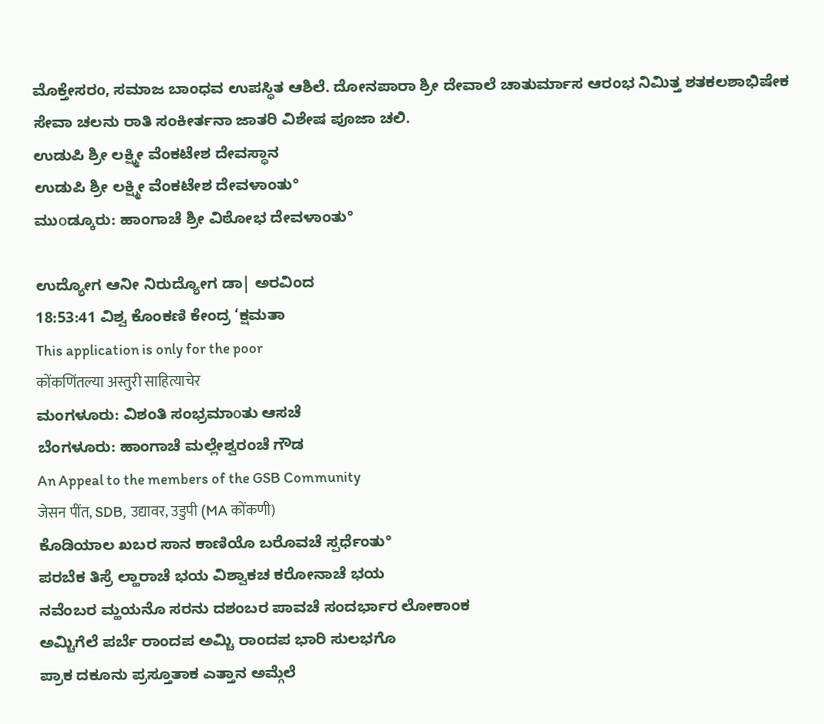ಮೊಕ್ತೇಸರo, ಸಮಾಜ ಬಾಂಧವ ಉಪಸ್ಥಿತ ಆಶಿಲೆ. ದೋನಪಾರಾ ಶ್ರೀ ದೇವಾಲೆ ಚಾತುರ್ಮಾಸ ಆರಂಭ ನಿಮಿತ್ತ ಶತಕಲಶಾಭಿಷೇಕ ಸೇವಾ ಚಲನು ರಾತಿ ಸಂಕೀರ್ತನಾ ಜಾತರಿ ವಿಶೇಷ ಪೂಜಾ ಚಲಿ.
ಉಡುಪಿ ಶ್ರೀ ಲಕ್ಷ್ಮೀ ವೆಂಕಟೇಶ ದೇವಸ್ಥಾನ
ಉಡುಪಿ ಶ್ರೀ ಲಕ್ಷ್ಮೀ ವೆಂಕಟೇಶ ದೇವಳಾಂತು°
ಮುοಡ್ಕೂರು: ಹಾಂಗಾಚೆ ಶ್ರೀ ವಿಠೋಭ ದೇವಳಾಂತು°

ಉದ್ಯೋಗ ಆನೀ ನಿರುದ್ಯೋಗ ಡಾ| ಅರವಿಂದ
18:53:41 ವಿಶ್ವ ಕೊಂಕಣಿ ಕೇಂದ್ರ ‘ಕ್ಷಮತಾ
This application is only for the poor
कोंकणिंतल्या अस्तुरी साहित्याचेर
ಮಂಗಳೂರು: ವಿಶಂತಿ ಸಂಭ್ರಮಾοತು ಆಸಚೆ
ಬೆಂಗಳೂರು: ಹಾಂಗಾಚೆ ಮಲ್ಲೇಶ್ವರಂಚೆ ಗೌಡ
An Appeal to the members of the GSB Community
जेसन पींत, SDB, उद्यावर, उडुपी (MA कोंकणी)
ಕೊಡಿಯಾಲ ಖಬರ ಸಾನ ಕಾಣಿಯೊ ಬರೊವಚೆ ಸ್ಪರ್ಧೆಂತು°
ಪರಬೆಕ ತಿಸ್ರೆ ಲ್ಹಾರಾಚೆ ಭಯ ವಿಶ್ವಾಕಚ ಕರೋನಾಚೆ ಭಯ
ನವೆಂಬರ ಮ್ಹಯನೊ ಸರನು ದಶಂಬರ ಪಾವಚೆ ಸಂದರ್ಭಾರ ಲೋಕಾಂಕ
ಅಮ್ಚಿಗೆಲೆ ಪರ್ಬೆ ರಾಂದಪ ಅಮ್ಚಿ ರಾಂದಪ ಭಾರಿ ಸುಲಭಗೊ
ಪ್ರಾಕ ದಕೂನು ಪ್ರಸ್ತೂತಾಕ ಎತ್ತಾನ ಅಮ್ಗೆಲೆ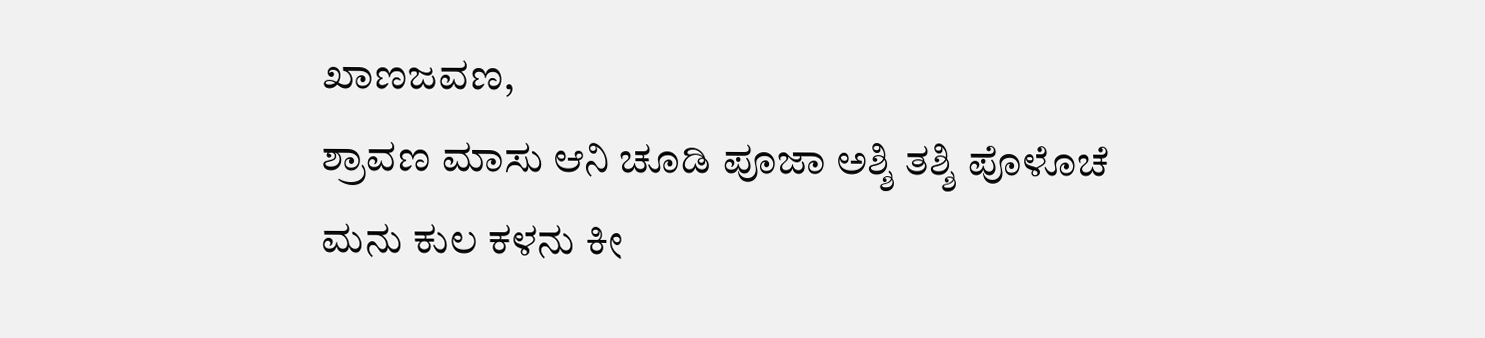ಖಾಣಜವಣ,
ಶ್ರಾವಣ ಮಾಸು ಆನಿ ಚೂಡಿ ಪೂಜಾ ಅಶ್ಶಿ ತಶ್ಶಿ ಪೊಳೊಚೆ
ಮನು ಕುಲ ಕಳನು ಕೀ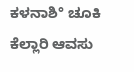ಕಳನಾಶಿ° ಚೂಕಿ ಕೆಲ್ಲಾರಿ ಆವಸು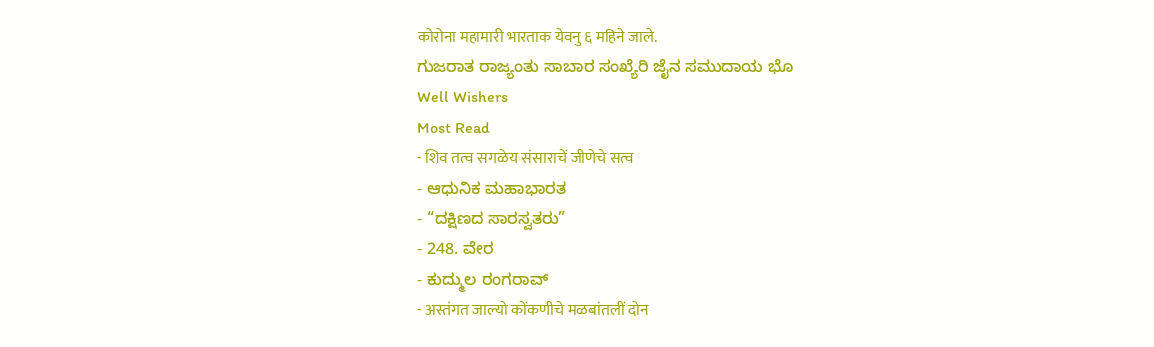कोरोना महामारी भारताक येवनु ६ महिने जाले.
ಗುಜರಾತ ರಾಜ್ಯಂತು ಸಾಬಾರ ಸಂಖ್ಯೆರಿ ಜೈನ ಸಮುದಾಯ ಭೊ
Well Wishers
Most Read
- शिव तत्व सगळेय संसाराचें जीणेचे सत्व
- ಆಧುನಿಕ ಮಹಾಭಾರತ
- “ದಕ್ಷಿಣದ ಸಾರಸ್ವತರು”
- 248. ವೇರ
- ಕುದ್ಮುಲ ರಂಗರಾವ್
- अस्तंगत जाल्यो कोंकणीचे मळबांतलीं दोन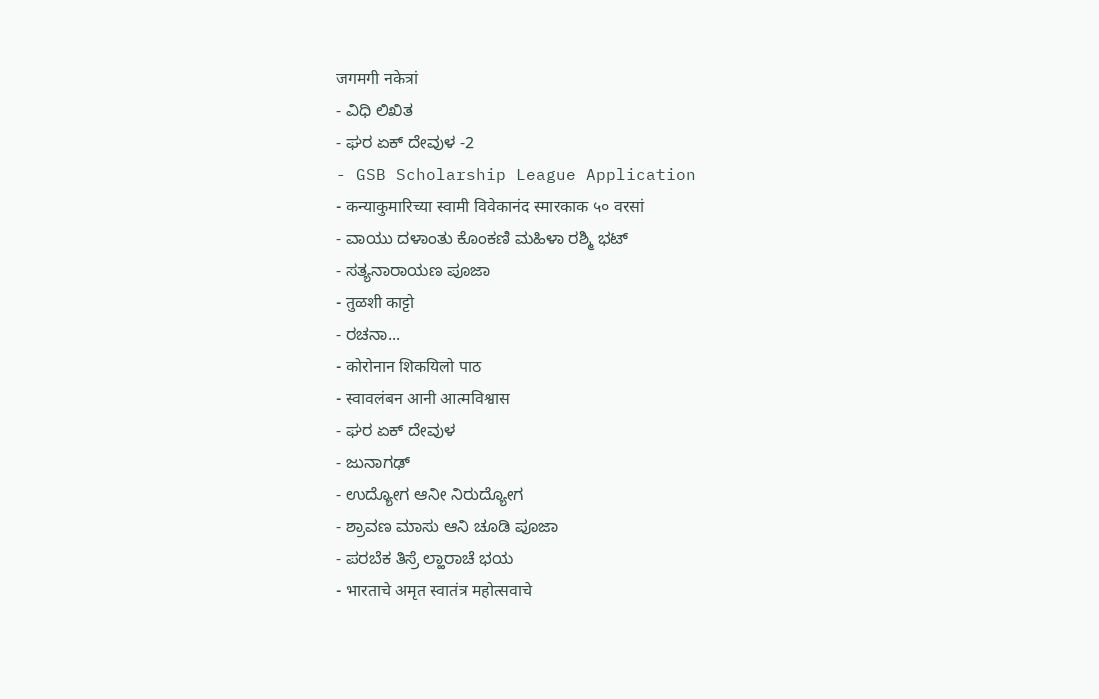जगमगी नकेत्रां
- ವಿಧಿ ಲಿಖಿತ
- ಘರ ಏಕ್ ದೇವುಳ -2
- GSB Scholarship League Application
- कन्याकुमारिच्या स्वामी विवेकानंद स्मारकाक ५० वरसां
- ವಾಯು ದಳಾಂತು ಕೊಂಕಣಿ ಮಹಿಳಾ ರಶ್ಮಿ ಭಟ್
- ಸತ್ಯನಾರಾಯಣ ಪೂಜಾ
- तुळशी काट्टो
- ರಚನಾ...
- कोरोनान शिकयिलो पाठ
- स्वावलंबन आनी आत्मविश्वास
- ಘರ ಏಕ್ ದೇವುಳ
- ಜುನಾಗಢ್
- ಉದ್ಯೋಗ ಆನೀ ನಿರುದ್ಯೋಗ
- ಶ್ರಾವಣ ಮಾಸು ಆನಿ ಚೂಡಿ ಪೂಜಾ
- ಪರಬೆಕ ತಿಸ್ರೆ ಲ್ಹಾರಾಚೆ ಭಯ
- भारताचे अमृत स्वातंत्र महोत्सवाचे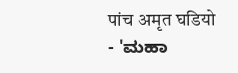पांच अमृत घडियो
- 'ಮಹಾ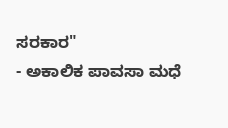ಸರಕಾರ"
- ಅಕಾಲಿಕ ಪಾವಸಾ ಮಧೆ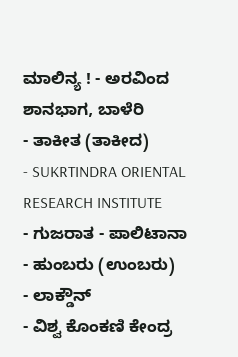ಮಾಲಿನ್ಯ ! - ಅರವಿಂದ ಶಾನಭಾಗ, ಬಾಳೆರಿ
- ತಾಕೀತ (ತಾಕೀದ)
- SUKRTINDRA ORIENTAL RESEARCH INSTITUTE
- ಗುಜರಾತ - ಪಾಲಿಟಾನಾ
- ಹುಂಬರು (ಉಂಬರು)
- ಲಾಕ್ಡೌನ್
- ವಿಶ್ವ ಕೊಂಕಣಿ ಕೇಂದ್ರ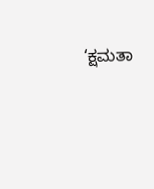‘ಕ್ಷಮತಾ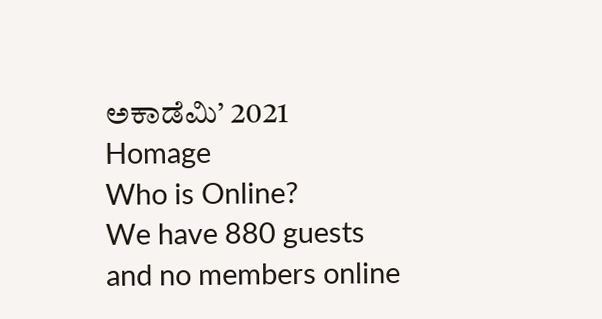ಅಕಾಡೆಮಿ’ 2021
Homage
Who is Online?
We have 880 guests and no members online